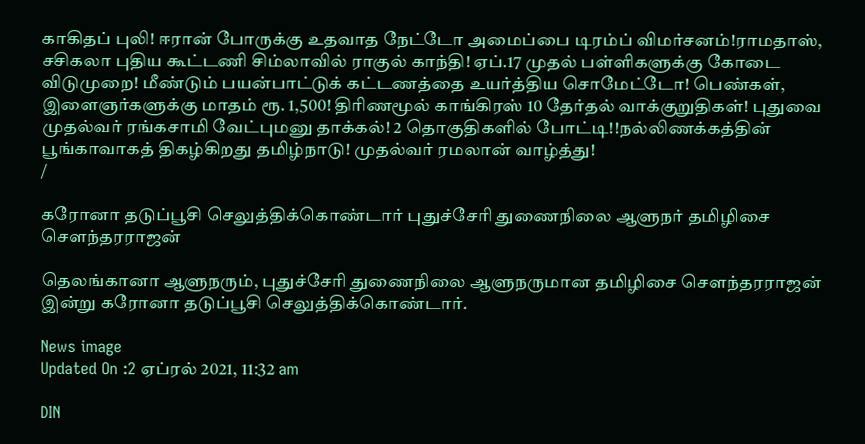காகிதப் புலி! ஈரான் போருக்கு உதவாத நேட்டோ அமைப்பை டிரம்ப் விமர்சனம்!ராமதாஸ், சசிகலா புதிய கூட்டணி சிம்லாவில் ராகுல் காந்தி! ஏப்.17 முதல் பள்ளிகளுக்கு கோடை விடுமுறை! மீண்டும் பயன்பாட்டுக் கட்டணத்தை உயர்த்திய சொமேட்டோ! பெண்கள், இளைஞர்களுக்கு மாதம் ரூ. 1,500! திரிணமூல் காங்கிரஸ் 10 தேர்தல் வாக்குறுதிகள்! புதுவை முதல்வர் ரங்கசாமி வேட்புமனு தாக்கல்! 2 தொகுதிகளில் போட்டி!!நல்லிணக்கத்தின் பூங்காவாகத் திகழ்கிறது தமிழ்நாடு! முதல்வர் ரமலான் வாழ்த்து!
/

கரோனா தடுப்பூசி செலுத்திக்கொண்டார் புதுச்சேரி துணைநிலை ஆளுநர் தமிழிசை சௌந்தரராஜன்

தெலங்கானா ஆளுநரும், புதுச்சேரி துணைநிலை ஆளுநருமான தமிழிசை சௌந்தரராஜன் இன்று கரோனா தடுப்பூசி செலுத்திக்கொண்டார்.

News image
Updated On :2 ஏப்ரல் 2021, 11:32 am

DIN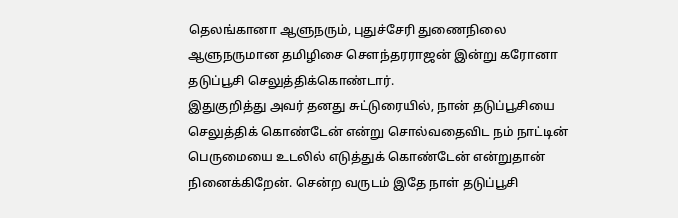தெலங்கானா ஆளுநரும், புதுச்சேரி துணைநிலை ஆளுநருமான தமிழிசை சௌந்தரராஜன் இன்று கரோனா தடுப்பூசி செலுத்திக்கொண்டார்.
இதுகுறித்து அவர் தனது சுட்டுரையில், நான் தடுப்பூசியை செலுத்திக் கொண்டேன் என்று சொல்வதைவிட நம் நாட்டின் பெருமையை உடலில் எடுத்துக் கொண்டேன் என்றுதான் நினைக்கிறேன். சென்ற வருடம் இதே நாள் தடுப்பூசி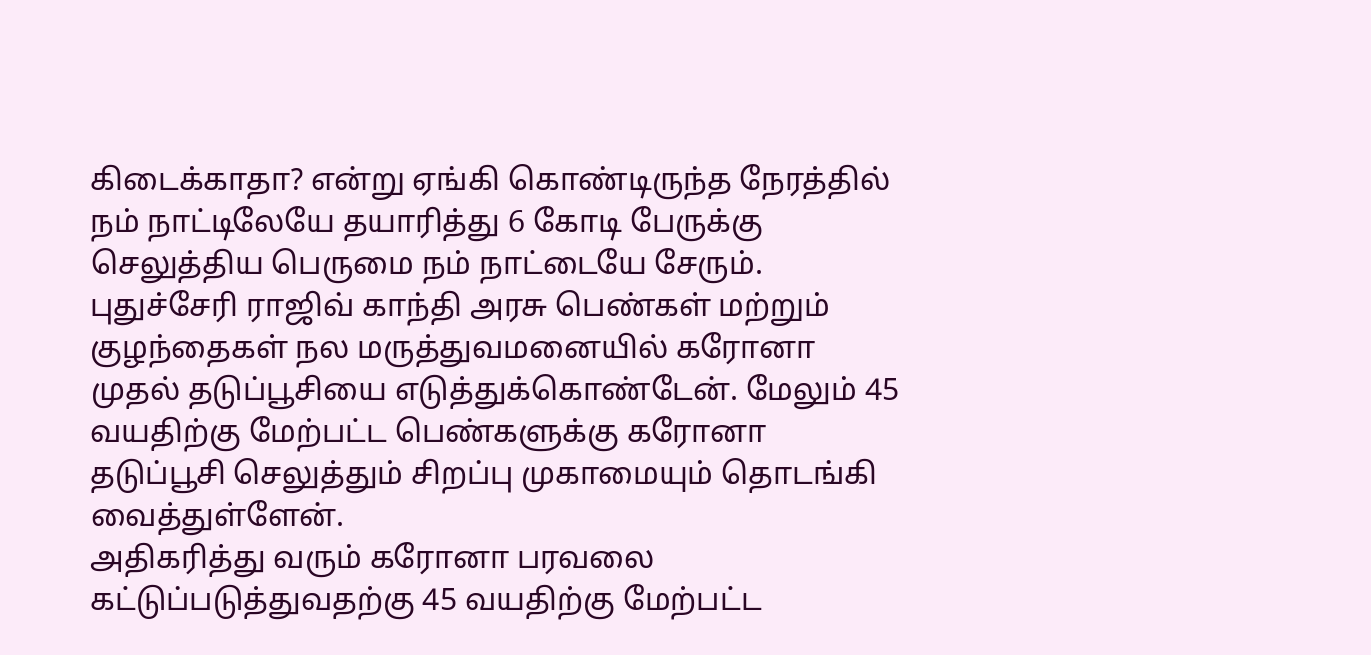கிடைக்காதா? என்று ஏங்கி கொண்டிருந்த நேரத்தில் நம் நாட்டிலேயே தயாரித்து 6 கோடி பேருக்கு செலுத்திய பெருமை நம் நாட்டையே சேரும்.
புதுச்சேரி ராஜிவ் காந்தி அரசு பெண்கள் மற்றும் குழந்தைகள் நல மருத்துவமனையில் கரோனா முதல் தடுப்பூசியை எடுத்துக்கொண்டேன். மேலும் 45 வயதிற்கு மேற்பட்ட பெண்களுக்கு கரோனா தடுப்பூசி செலுத்தும் சிறப்பு முகாமையும் தொடங்கி வைத்துள்ளேன்.
அதிகரித்து வரும் கரோனா பரவலை கட்டுப்படுத்துவதற்கு 45 வயதிற்கு மேற்பட்ட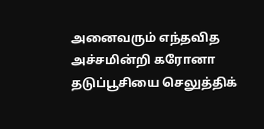அனைவரும் எந்தவித அச்சமின்றி கரோனா தடுப்பூசியை செலுத்திக்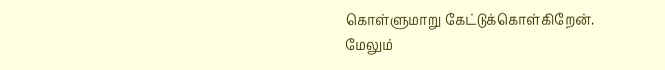கொள்ளுமாறு கேட்டுக்கொள்கிறேன். மேலும்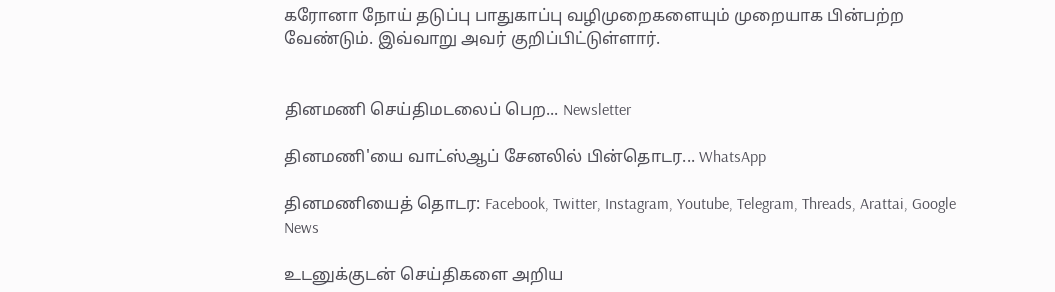கரோனா நோய் தடுப்பு பாதுகாப்பு வழிமுறைகளையும் முறையாக பின்பற்ற வேண்டும். இவ்வாறு அவர் குறிப்பிட்டுள்ளார்.


தினமணி செய்திமடலைப் பெற... Newsletter

தினமணி'யை வாட்ஸ்ஆப் சேனலில் பின்தொடர... WhatsApp

தினமணியைத் தொடர: Facebook, Twitter, Instagram, Youtube, Telegram, Threads, Arattai, Google News

உடனுக்குடன் செய்திகளை அறிய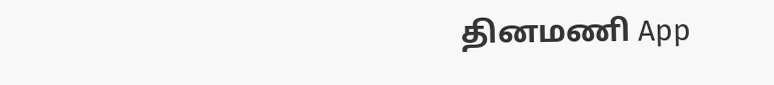தினமணி App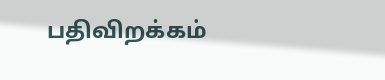பதிவிறக்கம்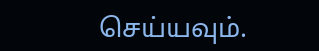செய்யவும்.